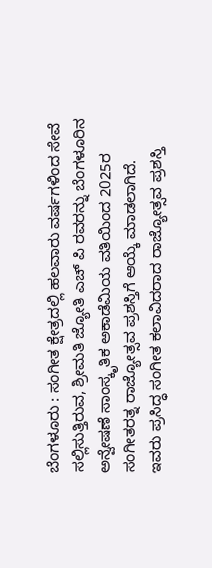ಬೆಂಗಳೂರು : ಸಂಗೀತ ಕ್ಷೇತ್ರದಲ್ಲಿ ಹಲವಾರು ವರ್ಷಗಳಿಂದ ಸೇವೆ ಸಲ್ಲಿಸುತ್ತಿರುವ, ಶ್ರೀಮತಿ ಜ್ಯೋತಿ ಎಚ್ ಪಿ ರವರನ್ನು ಬೆಂಗಳೂರಿನ ಅನ್ವೇಷಣೆ ಸಾಂಸ್ಕೃತಿಕ ಅಕಾಡೆಮಿಯ ವತಿಯಿಂದ 2025ರ ಸಂಗೀತರತ್ನ ರಾಜ್ಯೋತ್ಸವ ಪ್ರಶಸ್ತಿಗೆ ಆಯ್ಕೆ ಮಾಡಲಾಗಿದೆ.
ಇವರು ಪ್ರಸಿದ್ಧ ಸಂಗೀತ ಕಲಾವಿದರಾದ ರಾಜ್ಯೋತ್ಸವ ಪ್ರಶಸ್ತಿ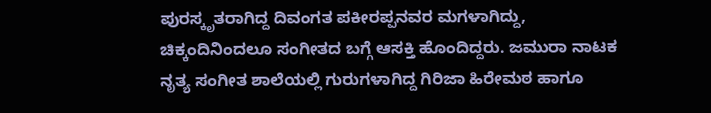ಪುರಸ್ಕೃತರಾಗಿದ್ದ ದಿವಂಗತ ಪಕೀರಪ್ಪನವರ ಮಗಳಾಗಿದ್ದು, ಚಿಕ್ಕಂದಿನಿಂದಲೂ ಸಂಗೀತದ ಬಗ್ಗೆ ಆಸಕ್ತಿ ಹೊಂದಿದ್ದರು. ಜಮುರಾ ನಾಟಕ ನೃತ್ಯ ಸಂಗೀತ ಶಾಲೆಯಲ್ಲಿ ಗುರುಗಳಾಗಿದ್ದ ಗಿರಿಜಾ ಹಿರೇಮಠ ಹಾಗೂ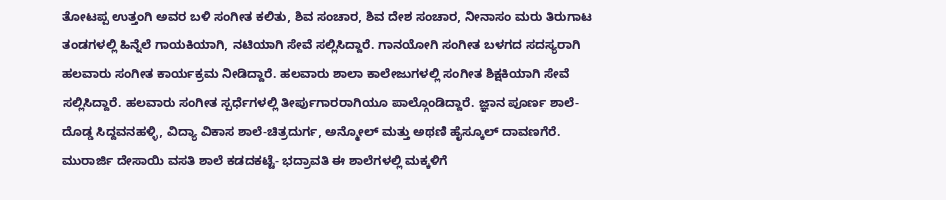ತೋಟಪ್ಪ ಉತ್ತಂಗಿ ಅವರ ಬಳಿ ಸಂಗೀತ ಕಲಿತು, ಶಿವ ಸಂಚಾರ, ಶಿವ ದೇಶ ಸಂಚಾರ, ನೀನಾಸಂ ಮರು ತಿರುಗಾಟ ತಂಡಗಳಲ್ಲಿ ಹಿನ್ನೆಲೆ ಗಾಯಕಿಯಾಗಿ, ನಟಿಯಾಗಿ ಸೇವೆ ಸಲ್ಲಿಸಿದ್ದಾರೆ. ಗಾನಯೋಗಿ ಸಂಗೀತ ಬಳಗದ ಸದಸ್ಯರಾಗಿ ಹಲವಾರು ಸಂಗೀತ ಕಾರ್ಯಕ್ರಮ ನೀಡಿದ್ದಾರೆ. ಹಲವಾರು ಶಾಲಾ ಕಾಲೇಜುಗಳಲ್ಲಿ ಸಂಗೀತ ಶಿಕ್ಷಕಿಯಾಗಿ ಸೇವೆ ಸಲ್ಲಿಸಿದ್ದಾರೆ. ಹಲವಾರು ಸಂಗೀತ ಸ್ಪರ್ಧೆಗಳಲ್ಲಿ ತೀರ್ಪುಗಾರರಾಗಿಯೂ ಪಾಲ್ಗೊಂಡಿದ್ದಾರೆ. ಜ್ಞಾನ ಪೂರ್ಣ ಶಾಲೆ-ದೊಡ್ಡ ಸಿದ್ದವನಹಳ್ಳಿ, ವಿದ್ಯಾ ವಿಕಾಸ ಶಾಲೆ-ಚಿತ್ರದುರ್ಗ, ಅನ್ಮೋಲ್ ಮತ್ತು ಅಥಣಿ ಹೈಸ್ಕೂಲ್ ದಾವಣಗೆರೆ. ಮುರಾರ್ಜಿ ದೇಸಾಯಿ ವಸತಿ ಶಾಲೆ ಕಡದಕಟ್ಟೆ- ಭದ್ರಾವತಿ ಈ ಶಾಲೆಗಳಲ್ಲಿ ಮಕ್ಕಳಿಗೆ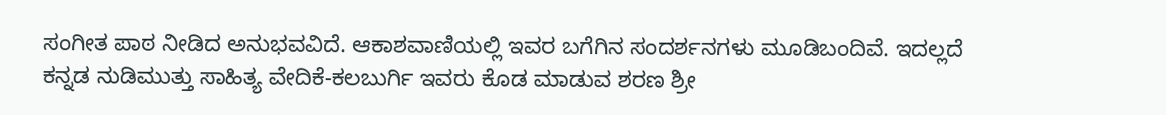ಸಂಗೀತ ಪಾಠ ನೀಡಿದ ಅನುಭವವಿದೆ. ಆಕಾಶವಾಣಿಯಲ್ಲಿ ಇವರ ಬಗೆಗಿನ ಸಂದರ್ಶನಗಳು ಮೂಡಿಬಂದಿವೆ. ಇದಲ್ಲದೆ ಕನ್ನಡ ನುಡಿಮುತ್ತು ಸಾಹಿತ್ಯ ವೇದಿಕೆ-ಕಲಬುರ್ಗಿ ಇವರು ಕೊಡ ಮಾಡುವ ಶರಣ ಶ್ರೀ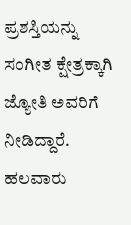ಪ್ರಶಸ್ತಿಯನ್ನು ಸಂಗೀತ ಕ್ಷೇತ್ರಕ್ಕಾಗಿ ಜ್ಯೋತಿ ಅವರಿಗೆ ನೀಡಿದ್ದಾರೆ. ಹಲವಾರು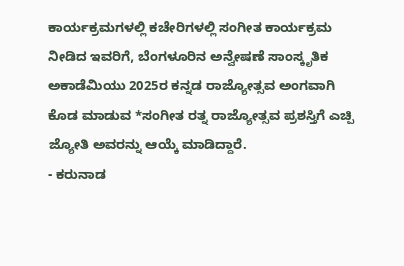ಕಾರ್ಯಕ್ರಮಗಳಲ್ಲಿ ಕಚೇರಿಗಳಲ್ಲಿ ಸಂಗೀತ ಕಾರ್ಯಕ್ರಮ ನೀಡಿದ ಇವರಿಗೆ, ಬೆಂಗಳೂರಿನ ಅನ್ವೇಷಣೆ ಸಾಂಸ್ಕೃತಿಕ ಅಕಾಡೆಮಿಯು 2025ರ ಕನ್ನಡ ರಾಜ್ಯೋತ್ಸವ ಅಂಗವಾಗಿ ಕೊಡ ಮಾಡುವ *ಸಂಗೀತ ರತ್ನ ರಾಜ್ಯೋತ್ಸವ ಪ್ರಶಸ್ತಿಗೆ ಎಚ್ಪಿ ಜ್ಯೋತಿ ಅವರನ್ನು ಆಯ್ಕೆ ಮಾಡಿದ್ದಾರೆ.
- ಕರುನಾಡ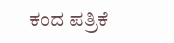ಕಂದ ಪತ್ರಿಕೆ